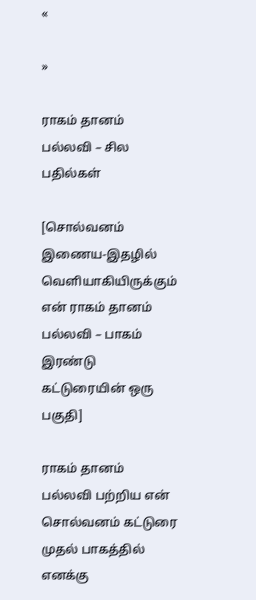«

»

ராகம் தானம் பல்லவி – சில பதில்கள்

[சொல்வனம் இணைய-இதழில் வெளியாகியிருக்கும் என் ராகம் தானம் பல்லவி – பாகம் இரண்டு கட்டுரையின் ஒரு பகுதி]

ராகம் தானம் பல்லவி பற்றிய என் சொல்வனம் கட்டுரை முதல் பாகத்தில் எனக்கு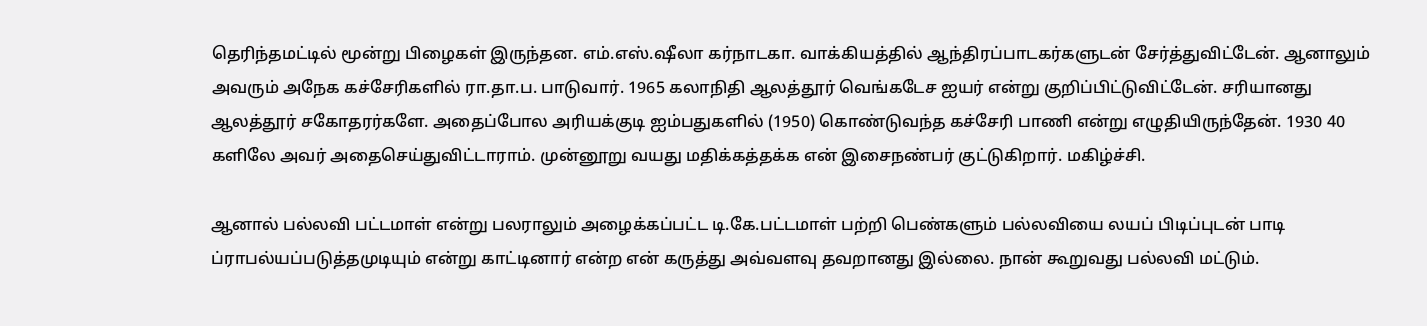தெரிந்தமட்டில் மூன்று பிழைகள் இருந்தன. எம்.எஸ்.ஷீலா கர்நாடகா. வாக்கியத்தில் ஆந்திரப்பாடகர்களுடன் சேர்த்துவிட்டேன். ஆனாலும் அவரும் அநேக கச்சேரிகளில் ரா.தா.ப. பாடுவார். 1965 கலாநிதி ஆலத்தூர் வெங்கடேச ஐயர் என்று குறிப்பிட்டுவிட்டேன். சரியானது ஆலத்தூர் சகோதரர்களே. அதைப்போல அரியக்குடி ஐம்பதுகளில் (1950) கொண்டுவந்த கச்சேரி பாணி என்று எழுதியிருந்தேன். 1930 40 களிலே அவர் அதைசெய்துவிட்டாராம். முன்னூறு வயது மதிக்கத்தக்க என் இசைநண்பர் குட்டுகிறார். மகிழ்ச்சி.

ஆனால் பல்லவி பட்டமாள் என்று பலராலும் அழைக்கப்பட்ட டி.கே.பட்டமாள் பற்றி பெண்களும் பல்லவியை லயப் பிடிப்புடன் பாடி ப்ராபல்யப்படுத்தமுடியும் என்று காட்டினார் என்ற என் கருத்து அவ்வளவு தவறானது இல்லை. நான் கூறுவது பல்லவி மட்டும்.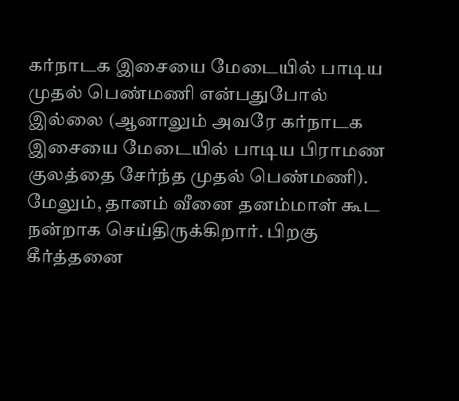கர்நாடக இசையை மேடையில் பாடிய முதல் பெண்மணி என்பதுபோல் இல்லை (ஆனாலும் அவரே கர்நாடக இசையை மேடையில் பாடிய பிராமண குலத்தை சேர்ந்த முதல் பெண்மணி). மேலும், தானம் வீனை தனம்மாள் கூட நன்றாக செய்திருக்கிறார். பிறகு கீர்த்தனை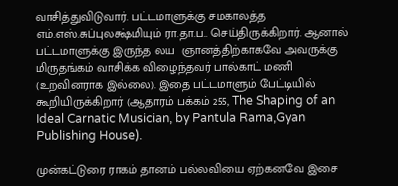வாசித்துவிடுவார். பட்டமாளுக்கு சமகாலத்த எம்.எஸ்.சுப்புலக்ஷ்மியும் ரா.தா.ப.. செய்திருக்கிறார். ஆனால் பட்டமாளுக்கு இருந்த லய  ஞானத்திற்காகவே அவருக்கு மிருதங்கம் வாசிக்க விழைந்தவர் பால்காட் மணி (உறவினராக இல்லை). இதை பட்டமாளும் பேட்டியில் கூறியிருக்கிறார் (ஆதாரம் பக்கம் 255, The Shaping of an Ideal Carnatic Musician, by Pantula Rama,Gyan Publishing House).

முன்கட்டுரை ராகம் தானம் பல்லவியை ஏற்கனவே இசை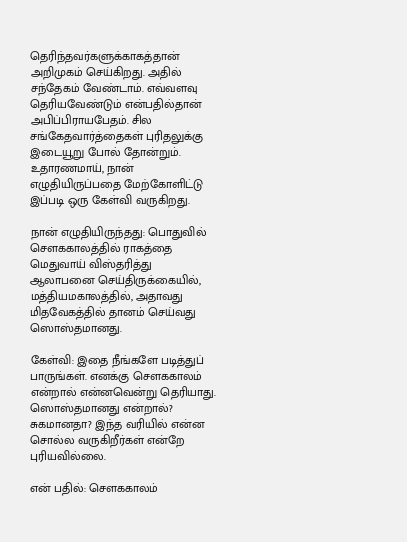தெரிந்தவர்களுக்காகத்தான் அறிமுகம் செய்கிறது. அதில் சந்தேகம் வேண்டாம். எவ்வளவு தெரியவேண்டும் என்பதில்தான் அபிப்பிராயபேதம். சில சங்கேதவார்த்தைகள் புரிதலுக்கு இடையூறு போல் தோன்றும். உதாரணமாய், நான் எழுதியிருப்பதை மேற்கோளிட்டு இப்படி ஒரு கேள்வி வருகிறது.

நான் எழுதியிருந்தது: பொதுவில் சௌககாலத்தில் ராகத்தை மெதுவாய் விஸ்தரித்து ஆலாபனை செய்திருக்கையில், மத்தியமகாலத்தில், அதாவது மிதவேகத்தில் தானம் செய்வது ஸொஸ்தமானது.

கேள்வி: இதை நீங்களே படித்துப் பாருங்கள். எனக்கு செளககாலம் என்றால் என்னவென்று தெரியாது. ஸொஸ்தமானது என்றால்? சுகமானதா? இந்த வரியில் என்ன சொல்ல வருகிறீர்கள் என்றே புரியவில்லை.

என் பதில்: சௌககாலம்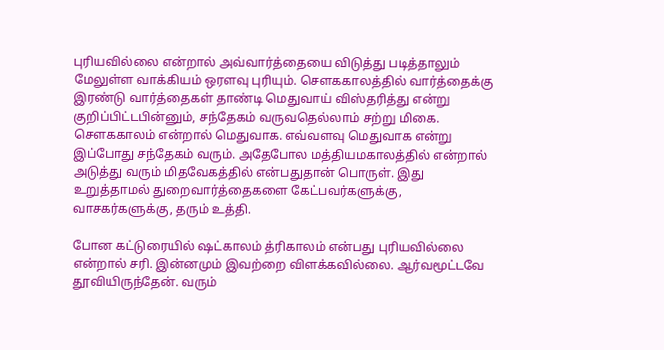புரியவில்லை என்றால் அவ்வார்த்தையை விடுத்து படித்தாலும் மேலுள்ள வாக்கியம் ஒரளவு புரியும். சௌககாலத்தில் வார்த்தைக்கு இரண்டு வார்த்தைகள் தாண்டி மெதுவாய் விஸ்தரித்து என்று குறிப்பிட்டபின்னும், சந்தேகம் வருவதெல்லாம் சற்று மிகை. சௌககாலம் என்றால் மெதுவாக. எவ்வளவு மெதுவாக என்று இப்போது சந்தேகம் வரும். அதேபோல மத்தியமகாலத்தில் என்றால் அடுத்து வரும் மிதவேகத்தில் என்பதுதான் பொருள். இது உறுத்தாமல் துறைவார்த்தைகளை கேட்பவர்களுக்கு, வாசகர்களுக்கு, தரும் உத்தி.

போன கட்டுரையில் ஷட்காலம் த்ரிகாலம் என்பது புரியவில்லை என்றால் சரி. இன்னமும் இவற்றை விளக்கவில்லை. ஆர்வமூட்டவே தூவியிருந்தேன். வரும்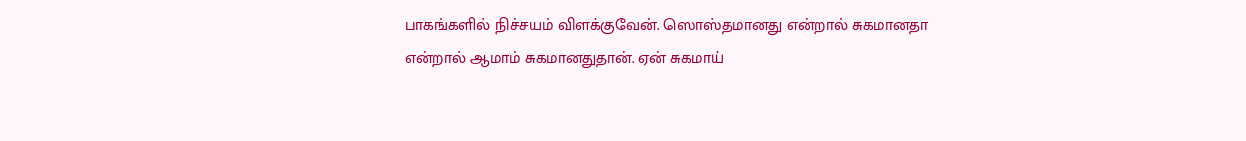பாகங்களில் நிச்சயம் விளக்குவேன். ஸொஸ்தமானது என்றால் சுகமானதா என்றால் ஆமாம் சுகமானதுதான். ஏன் சுகமாய்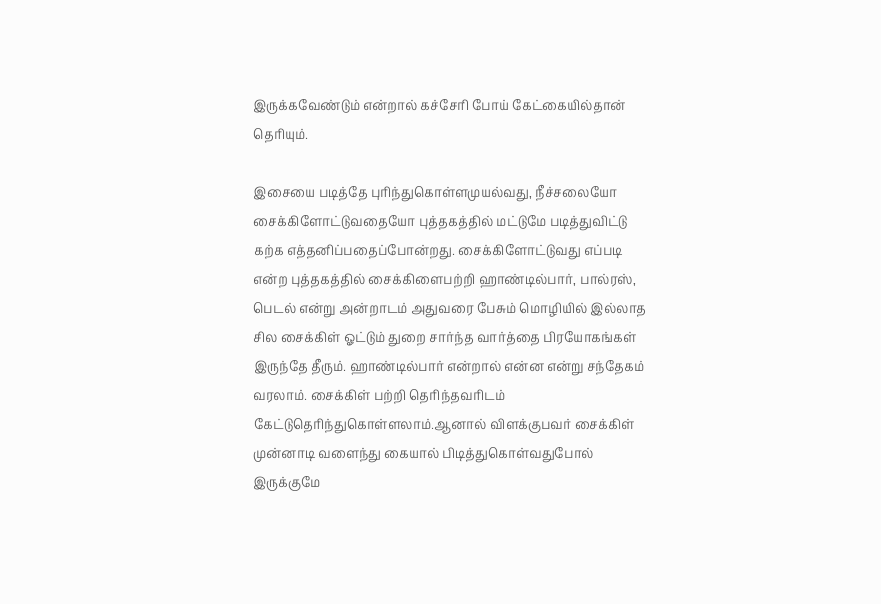இருக்கவேண்டும் என்றால் கச்சேரி போய் கேட்கையில்தான் தெரியும்.

இசையை படித்தே புரிந்துகொள்ளமுயல்வது, நீச்சலையோ சைக்கிளோட்டுவதையோ புத்தகத்தில் மட்டுமே படித்துவிட்டு கற்க எத்தனிப்பதைப்போன்றது. சைக்கிளோட்டுவது எப்படி என்ற புத்தகத்தில் சைக்கிளைபற்றி ஹாண்டில்பார், பால்ரஸ், பெடல் என்று அன்றாடம் அதுவரை பேசும் மொழியில் இல்லாத சில சைக்கிள் ஓட்டும் துறை சார்ந்த வார்த்தை பிரயோகங்கள் இருந்தே தீரும். ஹாண்டில்பார் என்றால் என்ன என்று சந்தேகம் வரலாம். சைக்கிள் பற்றி தெரிந்தவரிடம் கேட்டுதெரிந்துகொள்ளலாம்.ஆனால் விளக்குபவர் சைக்கிள் முன்னாடி வளைந்து கையால் பிடித்துகொள்வதுபோல் இருக்குமே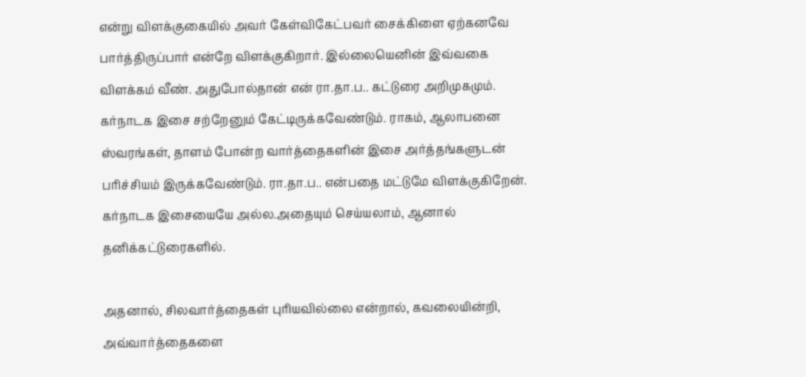என்று விளக்குகையில் அவர் கேள்விகேட்பவர் சைக்கிளை ஏற்கனவே பார்த்திருப்பார் என்றே விளக்குகிறார். இல்லையெனின் இவ்வகை விளக்கம் வீண். அதுபோல்தான் என் ரா.தா.ப.. கட்டுரை அறிமுகமும். கர்நாடக இசை சற்றேனும் கேட்டிருக்கவேண்டும். ராகம், ஆலாபனை ஸ்வரங்கள், தாளம் போன்ற வார்த்தைகளின் இசை அர்த்தங்களுடன் பரிச்சியம் இருக்கவேண்டும். ரா.தா.ப.. என்பதை மட்டுமே விளக்குகிறேன். கர்நாடக இசையையே அல்ல.அதையும் செய்யலாம், ஆனால் தனிக்கட்டுரைகளில்.

அதனால், சிலவார்த்தைகள் புரியவில்லை என்றால், கவலையின்றி, அவ்வார்த்தைகளை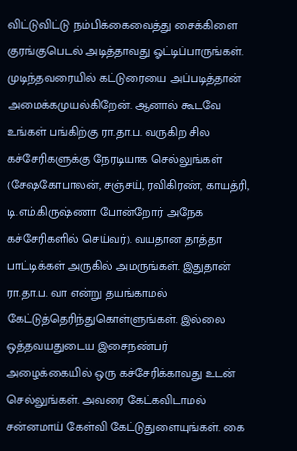விட்டுவிட்டு நம்பிக்கைவைத்து சைக்கிளை குரங்குபெடல் அடித்தாவது ஓட்டிப்பாருங்கள். முடிந்தவரையில் கட்டுரையை அப்படித்தான் அமைக்கமுயல்கிறேன். ஆனால் கூடவே உங்கள் பங்கிற்கு ரா.தா.ப. வருகிற சில கச்சேரிகளுக்கு நேரடியாக செல்லுங்கள் (சேஷகோபாலன், சஞ்சய், ரவிகிரண், காயத்ரி, டி.எம்.கிருஷ்ணா போன்றோர் அநேக கச்சேரிகளில் செய்வர்). வயதான தாத்தா பாட்டிக்கள் அருகில் அமருங்கள். இதுதான் ரா.தா.ப. வா என்று தயங்காமல் கேட்டுத்தெரிந்துகொள்ளுங்கள். இல்லை ஒத்தவயதுடைய இசைநண்பர் அழைக்கையில் ஒரு கச்சேரிக்காவது உடன் செல்லுங்கள். அவரை கேட்கவிடாமல் சன்னமாய் கேள்வி கேட்டுதுளையுங்கள். கை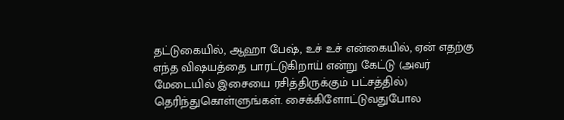தட்டுகையில், ஆஹா பேஷ், உச் உச் என்கையில், ஏன் எதற்கு எந்த விஷயத்தை பாரட்டுகிறாய் என்று கேட்டு (அவர் மேடையில் இசையை ரசித்திருக்கும் பட்சத்தில்) தெரிந்துகொள்ளுங்கள். சைக்கிளோட்டுவதுபோல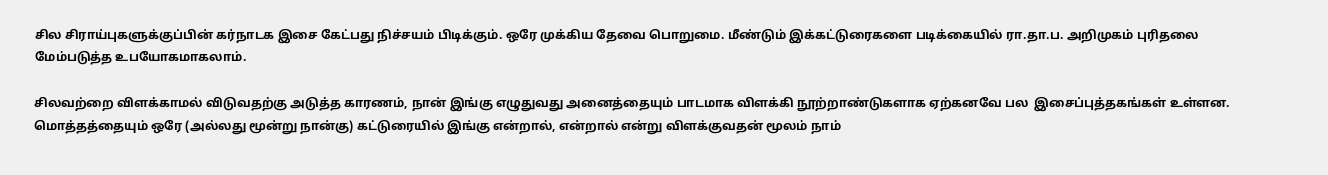சில சிராய்புகளுக்குப்பின் கர்நாடக இசை கேட்பது நிச்சயம் பிடிக்கும். ஒரே முக்கிய தேவை பொறுமை. மீண்டும் இக்கட்டுரைகளை படிக்கையில் ரா.தா.ப. அறிமுகம் புரிதலை மேம்படுத்த உபயோகமாகலாம்.

சிலவற்றை விளக்காமல் விடுவதற்கு அடுத்த காரணம், நான் இங்கு எழுதுவது அனைத்தையும் பாடமாக விளக்கி நூற்றாண்டுகளாக ஏற்கனவே பல  இசைப்புத்தகங்கள் உள்ளன. மொத்தத்தையும் ஒரே (அல்லது மூன்று நான்கு) கட்டுரையில் இங்கு என்றால், என்றால் என்று விளக்குவதன் மூலம் நாம்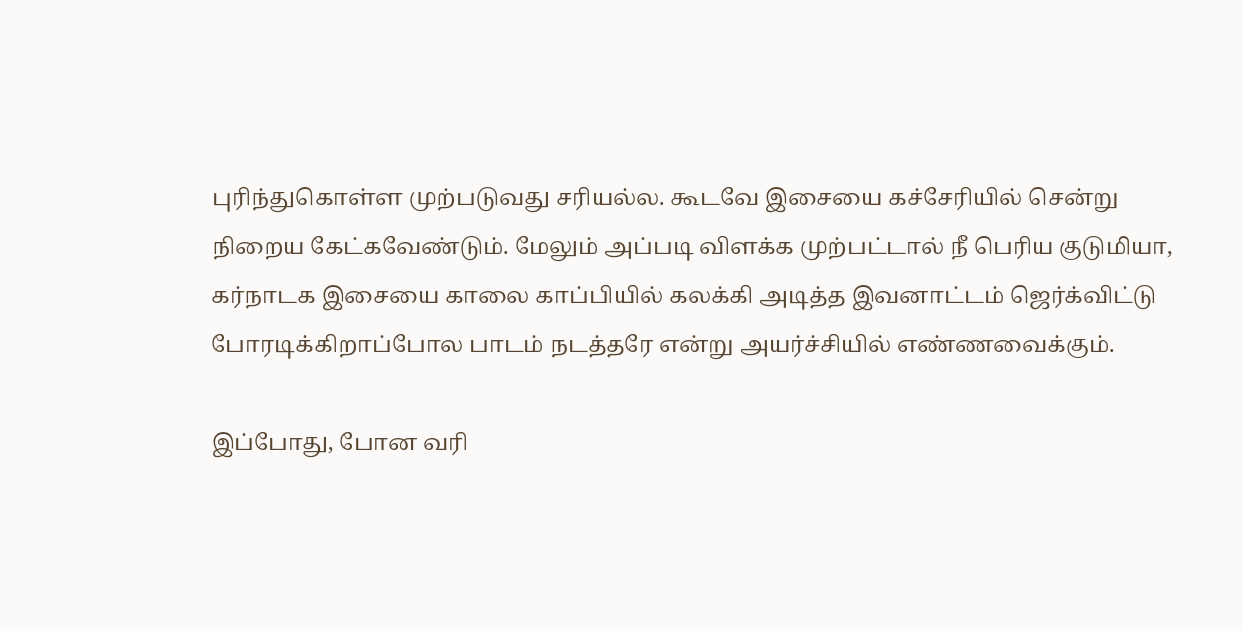புரிந்துகொள்ள முற்படுவது சரியல்ல. கூடவே இசையை கச்சேரியில் சென்று நிறைய கேட்கவேண்டும். மேலும் அப்படி விளக்க முற்பட்டால் நீ பெரிய குடுமியா, கர்நாடக இசையை காலை காப்பியில் கலக்கி அடித்த இவனாட்டம் ஜெர்க்விட்டு போரடிக்கிறாப்போல பாடம் நடத்தரே என்று அயர்ச்சியில் எண்ணவைக்கும்.

இப்போது, போன வரி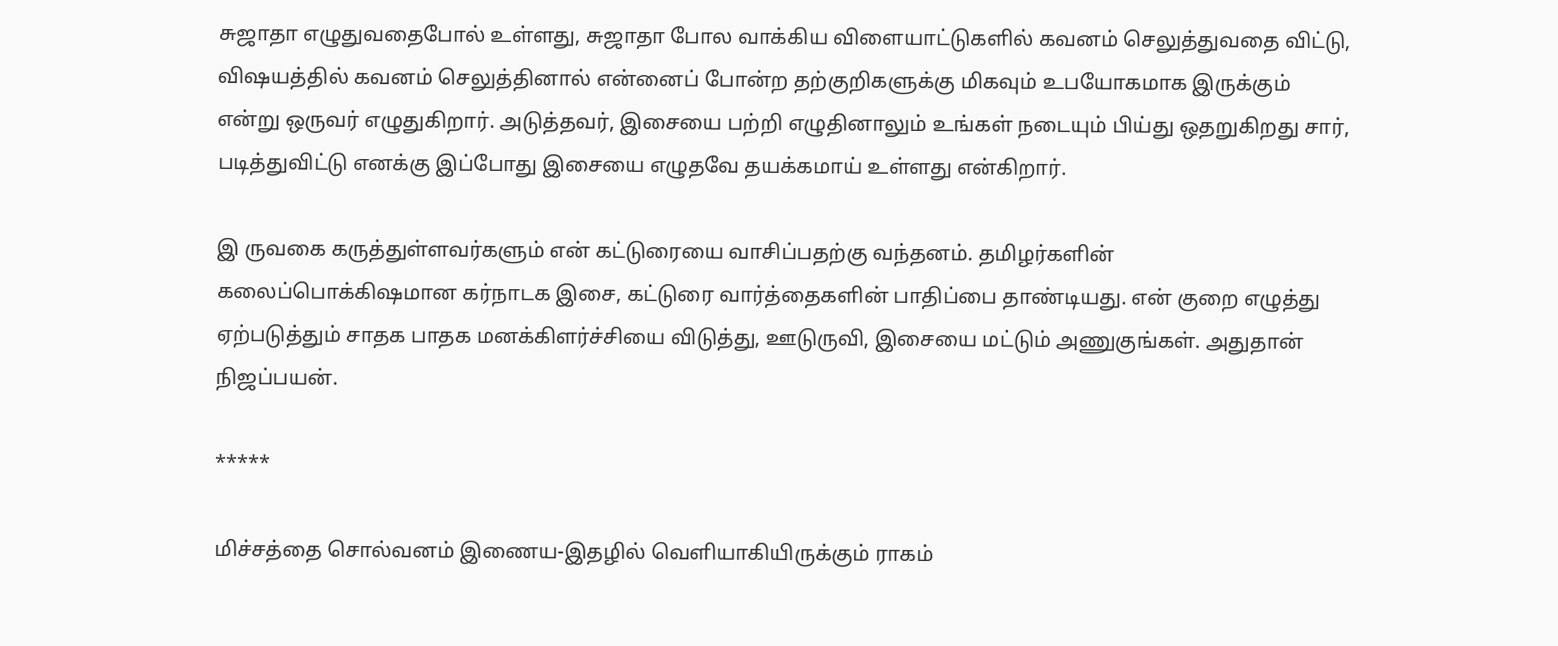சுஜாதா எழுதுவதைபோல் உள்ளது, சுஜாதா போல வாக்கிய விளையாட்டுகளில் கவனம் செலுத்துவதை விட்டு, விஷயத்தில் கவனம் செலுத்தினால் என்னைப் போன்ற தற்குறிகளுக்கு மிகவும் உபயோகமாக இருக்கும் என்று ஒருவர் எழுதுகிறார். அடுத்தவர், இசையை பற்றி எழுதினாலும் உங்கள் நடையும் பிய்து ஒதறுகிறது சார், படித்துவிட்டு எனக்கு இப்போது இசையை எழுதவே தயக்கமாய் உள்ளது என்கிறார்.

இ ருவகை கருத்துள்ளவர்களும் என் கட்டுரையை வாசிப்பதற்கு வந்தனம். தமிழர்களின் கலைப்பொக்கிஷமான கர்நாடக இசை, கட்டுரை வார்த்தைகளின் பாதிப்பை தாண்டியது. என் குறை எழுத்து ஏற்படுத்தும் சாதக பாதக மனக்கிளர்ச்சியை விடுத்து, ஊடுருவி, இசையை மட்டும் அணுகுங்கள். அதுதான் நிஜப்பயன்.

*****

மிச்சத்தை சொல்வனம் இணைய-இதழில் வெளியாகியிருக்கும் ராகம்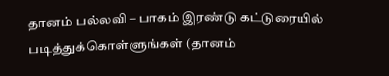தானம் பல்லவி – பாகம் இரண்டு கட்டுரையில் படித்துக்கொள்ளுங்கள் (தானம்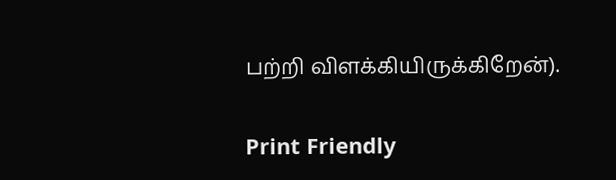பற்றி விளக்கியிருக்கிறேன்).

Print Friendly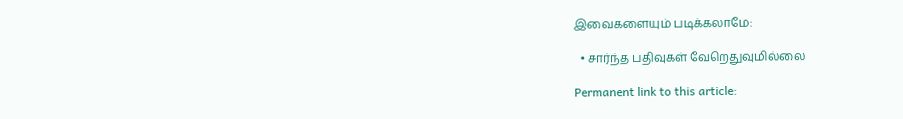இவைகளையும் படிக்கலாமே:

  • சார்ந்த பதிவுகள் வேறெதுவுமில்லை

Permanent link to this article: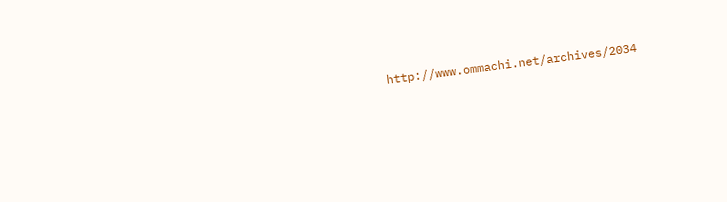http://www.ommachi.net/archives/2034